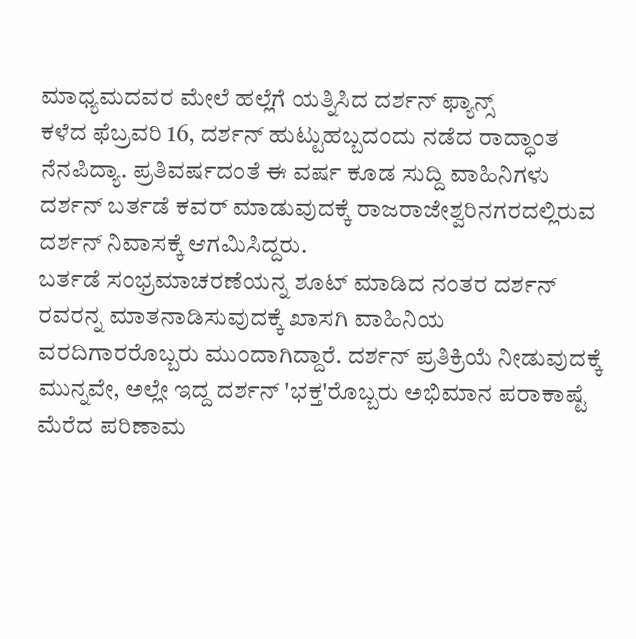ಮಾಧ್ಯಮದವರ ಮೇಲೆ ಹಲ್ಲೆಗೆ ಯತ್ನಿಸಿದ ದರ್ಶನ್ ಫ್ಯಾನ್ಸ್
ಕಳೆದ ಫೆಬ್ರವರಿ 16, ದರ್ಶನ್ ಹುಟ್ಟುಹಬ್ಬದಂದು ನಡೆದ ರಾದ್ಧಾಂತ ನೆನಪಿದ್ಯಾ. ಪ್ರತಿವರ್ಷದಂತೆ ಈ ವರ್ಷ ಕೂಡ ಸುದ್ದಿ ವಾಹಿನಿಗಳು ದರ್ಶನ್ ಬರ್ತಡೆ ಕವರ್ ಮಾಡುವುದಕ್ಕೆ ರಾಜರಾಜೇಶ್ವರಿನಗರದಲ್ಲಿರುವ ದರ್ಶನ್ ನಿವಾಸಕ್ಕೆ ಆಗಮಿಸಿದ್ದರು.
ಬರ್ತಡೆ ಸಂಭ್ರಮಾಚರಣೆಯನ್ನ ಶೂಟ್ ಮಾಡಿದ ನಂತರ ದರ್ಶನ್ ರವರನ್ನ ಮಾತನಾಡಿಸುವುದಕ್ಕೆ ಖಾಸಗಿ ವಾಹಿನಿಯ ವರದಿಗಾರರೊಬ್ಬರು ಮುಂದಾಗಿದ್ದಾರೆ. ದರ್ಶನ್ ಪ್ರತಿಕ್ರಿಯೆ ನೀಡುವುದಕ್ಕೆ ಮುನ್ನವೇ, ಅಲ್ಲೇ ಇದ್ದ ದರ್ಶನ್ 'ಭಕ್ತ'ರೊಬ್ಬರು ಅಭಿಮಾನ ಪರಾಕಾಷ್ಟೆ ಮೆರೆದ ಪರಿಣಾಮ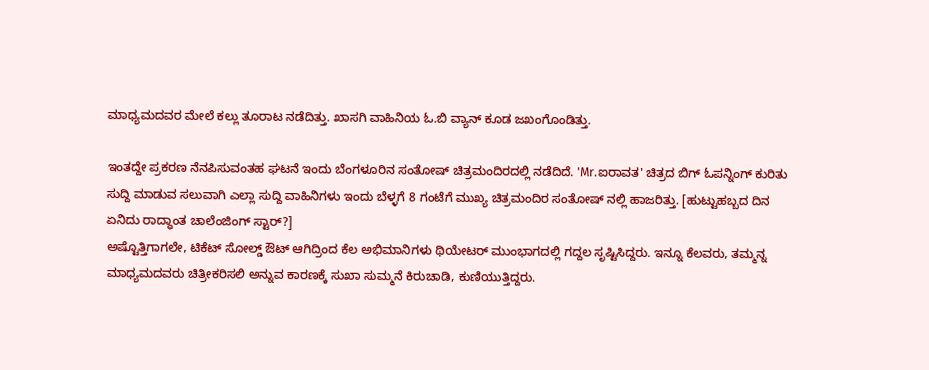ಮಾಧ್ಯಮದವರ ಮೇಲೆ ಕಲ್ಲು ತೂರಾಟ ನಡೆದಿತ್ತು. ಖಾಸಗಿ ವಾಹಿನಿಯ ಓ.ಬಿ ವ್ಯಾನ್ ಕೂಡ ಜಖಂಗೊಂಡಿತ್ತು.

ಇಂತದ್ದೇ ಪ್ರಕರಣ ನೆನಪಿಸುವಂತಹ ಘಟನೆ ಇಂದು ಬೆಂಗಳೂರಿನ ಸಂತೋಷ್ ಚಿತ್ರಮಂದಿರದಲ್ಲಿ ನಡೆದಿದೆ. 'Mr.ಐರಾವತ' ಚಿತ್ರದ ಬಿಗ್ ಓಪನ್ನಿಂಗ್ ಕುರಿತು ಸುದ್ದಿ ಮಾಡುವ ಸಲುವಾಗಿ ಎಲ್ಲಾ ಸುದ್ದಿ ವಾಹಿನಿಗಳು ಇಂದು ಬೆಳ್ಳಗೆ 8 ಗಂಟೆಗೆ ಮುಖ್ಯ ಚಿತ್ರಮಂದಿರ ಸಂತೋಷ್ ನಲ್ಲಿ ಹಾಜರಿತ್ತು. [ಹುಟ್ಟುಹಬ್ಬದ ದಿನ ಏನಿದು ರಾದ್ಧಾಂತ ಚಾಲೆಂಜಿಂಗ್ ಸ್ಟಾರ್?]
ಅಷ್ಟೊತ್ತಿಗಾಗಲೇ, ಟಿಕೆಟ್ ಸೋಲ್ಡ್ ಔಟ್ ಆಗಿದ್ರಿಂದ ಕೆಲ ಅಭಿಮಾನಿಗಳು ಥಿಯೇಟರ್ ಮುಂಭಾಗದಲ್ಲಿ ಗದ್ದಲ ಸೃಷ್ಟಿಸಿದ್ದರು. ಇನ್ನೂ ಕೆಲವರು, ತಮ್ಮನ್ನ ಮಾಧ್ಯಮದವರು ಚಿತ್ರೀಕರಿಸಲಿ ಅನ್ನುವ ಕಾರಣಕ್ಕೆ ಸುಖಾ ಸುಮ್ಮನೆ ಕಿರುಚಾಡಿ, ಕುಣಿಯುತ್ತಿದ್ದರು.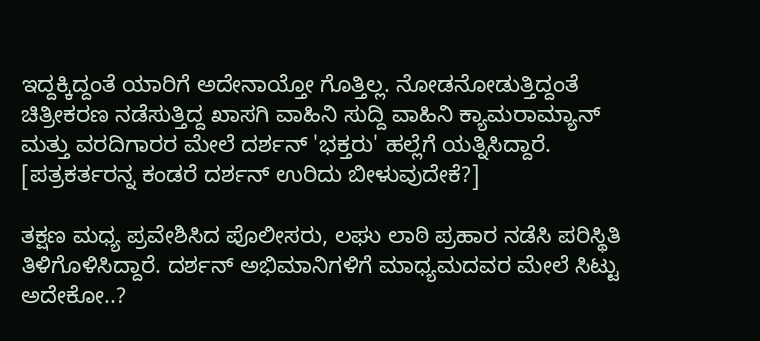ಇದ್ದಕ್ಕಿದ್ದಂತೆ ಯಾರಿಗೆ ಅದೇನಾಯ್ತೋ ಗೊತ್ತಿಲ್ಲ. ನೋಡನೋಡುತ್ತಿದ್ದಂತೆ ಚಿತ್ರೀಕರಣ ನಡೆಸುತ್ತಿದ್ದ ಖಾಸಗಿ ವಾಹಿನಿ ಸುದ್ದಿ ವಾಹಿನಿ ಕ್ಯಾಮರಾಮ್ಯಾನ್ ಮತ್ತು ವರದಿಗಾರರ ಮೇಲೆ ದರ್ಶನ್ 'ಭಕ್ತರು' ಹಲ್ಲೆಗೆ ಯತ್ನಿಸಿದ್ದಾರೆ. [ಪತ್ರಕರ್ತರನ್ನ ಕಂಡರೆ ದರ್ಶನ್ ಉರಿದು ಬೀಳುವುದೇಕೆ?]

ತಕ್ಷಣ ಮಧ್ಯ ಪ್ರವೇಶಿಸಿದ ಪೊಲೀಸರು, ಲಘು ಲಾಠಿ ಪ್ರಹಾರ ನಡೆಸಿ ಪರಿಸ್ಥಿತಿ ತಿಳಿಗೊಳಿಸಿದ್ದಾರೆ. ದರ್ಶನ್ ಅಭಿಮಾನಿಗಳಿಗೆ ಮಾಧ್ಯಮದವರ ಮೇಲೆ ಸಿಟ್ಟು ಅದೇಕೋ..?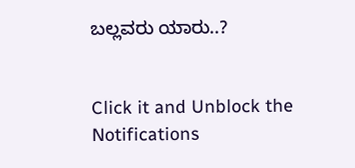ಬಲ್ಲವರು ಯಾರು..?


Click it and Unblock the Notifications